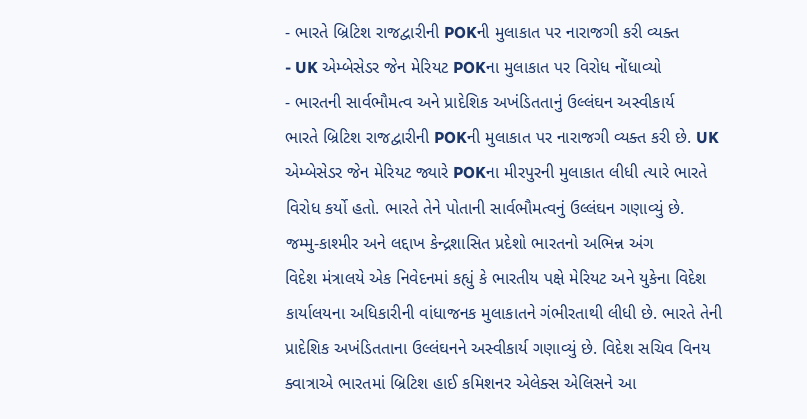- ભારતે બ્રિટિશ રાજદ્વારીની POKની મુલાકાત પર નારાજગી કરી વ્યક્ત
- UK એમ્બેસેડર જેન મેરિયટ POKના મુલાકાત પર વિરોધ નોંધાવ્યો
- ભારતની સાર્વભૌમત્વ અને પ્રાદેશિક અખંડિતતાનું ઉલ્લંઘન અસ્વીકાર્ય
ભારતે બ્રિટિશ રાજદ્વારીની POKની મુલાકાત પર નારાજગી વ્યક્ત કરી છે. UK એમ્બેસેડર જેન મેરિયટ જ્યારે POKના મીરપુરની મુલાકાત લીધી ત્યારે ભારતે વિરોધ કર્યો હતો. ભારતે તેને પોતાની સાર્વભૌમત્વનું ઉલ્લંઘન ગણાવ્યું છે.
જમ્મુ-કાશ્મીર અને લદ્દાખ કેન્દ્રશાસિત પ્રદેશો ભારતનો અભિન્ન અંગ
વિદેશ મંત્રાલયે એક નિવેદનમાં કહ્યું કે ભારતીય પક્ષે મેરિયટ અને યુકેના વિદેશ કાર્યાલયના અધિકારીની વાંધાજનક મુલાકાતને ગંભીરતાથી લીધી છે. ભારતે તેની પ્રાદેશિક અખંડિતતાના ઉલ્લંઘનને અસ્વીકાર્ય ગણાવ્યું છે. વિદેશ સચિવ વિનય ક્વાત્રાએ ભારતમાં બ્રિટિશ હાઈ કમિશનર એલેક્સ એલિસને આ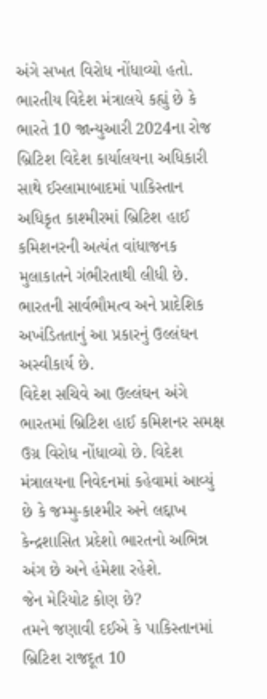અંગે સખત વિરોધ નોંધાવ્યો હતો. ભારતીય વિદેશ મંત્રાલયે કહ્યું છે કે ભારતે 10 જાન્યુઆરી 2024ના રોજ બ્રિટિશ વિદેશ કાર્યાલયના અધિકારી સાથે ઈસ્લામાબાદમાં પાકિસ્તાન અધિકૃત કાશ્મીરમાં બ્રિટિશ હાઈ કમિશનરની અત્યંત વાંધાજનક મુલાકાતને ગંભીરતાથી લીધી છે. ભારતની સાર્વભૌમત્વ અને પ્રાદેશિક અખંડિતતાનું આ પ્રકારનું ઉલ્લંઘન અસ્વીકાર્ય છે.
વિદેશ સચિવે આ ઉલ્લંઘન અંગે ભારતમાં બ્રિટિશ હાઈ કમિશનર સમક્ષ ઉગ્ર વિરોધ નોંધાવ્યો છે. વિદેશ મંત્રાલયના નિવેદનમાં કહેવામાં આવ્યું છે કે જમ્મુ-કાશ્મીર અને લદ્દાખ કેન્દ્રશાસિત પ્રદેશો ભારતનો અભિન્ન અંગ છે અને હંમેશા રહેશે.
જેન મેરિયોટ કોણ છે?
તમને જણાવી દઈએ કે પાકિસ્તાનમાં બ્રિટિશ રાજદૂત 10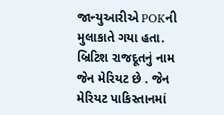જાન્યુઆરીએ POKની મુલાકાતે ગયા હતા. બ્રિટિશ રાજદૂતનું નામ જેન મેરિયટ છે . જેન મેરિયટ પાકિસ્તાનમાં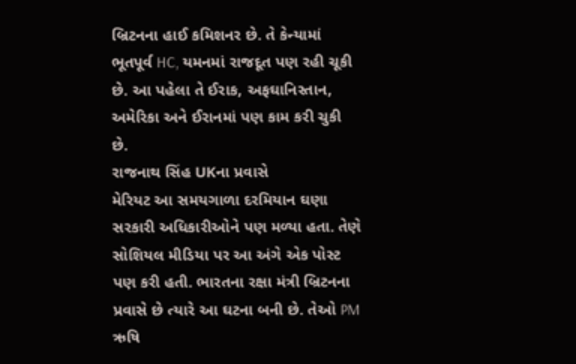બ્રિટનના હાઈ કમિશનર છે. તે કેન્યામાં ભૂતપૂર્વ HC, યમનમાં રાજદૂત પણ રહી ચૂકી છે. આ પહેલા તે ઈરાક, અફઘાનિસ્તાન, અમેરિકા અને ઈરાનમાં પણ કામ કરી ચુકી છે.
રાજનાથ સિંહ UKના પ્રવાસે
મેરિયટ આ સમયગાળા દરમિયાન ઘણા સરકારી અધિકારીઓને પણ મળ્યા હતા. તેણે સોશિયલ મીડિયા પર આ અંગે એક પોસ્ટ પણ કરી હતી. ભારતના રક્ષા મંત્રી બ્રિટનના પ્રવાસે છે ત્યારે આ ઘટના બની છે. તેઓ PM ઋષિ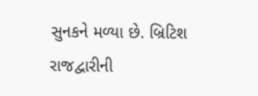સુનકને મળ્યા છે. બ્રિટિશ રાજદ્વારીની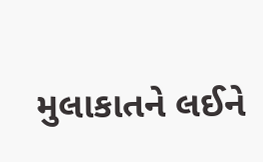મુલાકાતને લઈને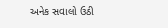અનેક સવાલો ઉઠી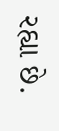રહ્યા છે.